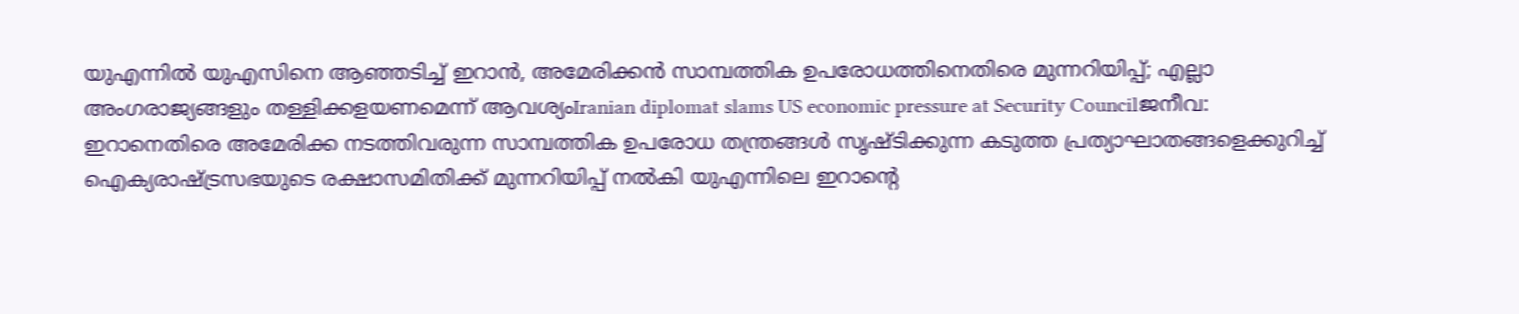യുഎന്നിൽ യുഎസിനെ ആഞ്ഞടിച്ച് ഇറാൻ, അമേരിക്കൻ സാമ്പത്തിക ഉപരോധത്തിനെതിരെ മുന്നറിയിപ്പ്; എല്ലാ അംഗരാജ്യങ്ങളും തള്ളിക്കളയണമെന്ന് ആവശ്യംIranian diplomat slams US economic pressure at Security Councilജനീവ: ഇറാനെതിരെ അമേരിക്ക നടത്തിവരുന്ന സാമ്പത്തിക ഉപരോധ തന്ത്രങ്ങൾ സൃഷ്ടിക്കുന്ന കടുത്ത പ്രത്യാഘാതങ്ങളെക്കുറിച്ച് ഐക്യരാഷ്ട്രസഭയുടെ രക്ഷാസമിതിക്ക് മുന്നറിയിപ്പ് നൽകി യുഎന്നിലെ ഇറാന്റെ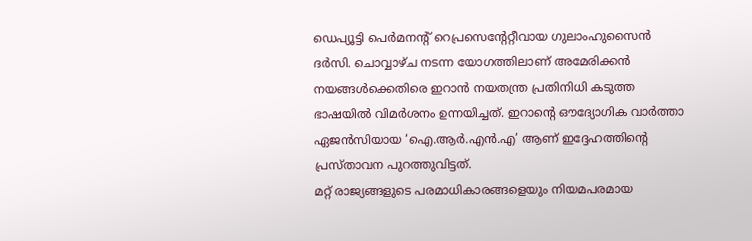ഡെപ്യൂട്ടി പെർമനന്റ് റെപ്രസെന്റേറ്റീവായ ഗുലാംഹുസൈൻ ദർസി. ചൊവ്വാഴ്ച നടന്ന യോഗത്തിലാണ് അമേരിക്കൻ നയങ്ങൾക്കെതിരെ ഇറാൻ നയതന്ത്ര പ്രതിനിധി കടുത്ത ഭാഷയിൽ വിമർശനം ഉന്നയിച്ചത്. ഇറാന്റെ ഔദ്യോഗിക വാർത്താ ഏജൻസിയായ ‘ഐ.ആർ.എൻ.എ’ ആണ് ഇദ്ദേഹത്തിന്റെ പ്രസ്താവന പുറത്തുവിട്ടത്.
മറ്റ് രാജ്യങ്ങളുടെ പരമാധികാരങ്ങളെയും നിയമപരമായ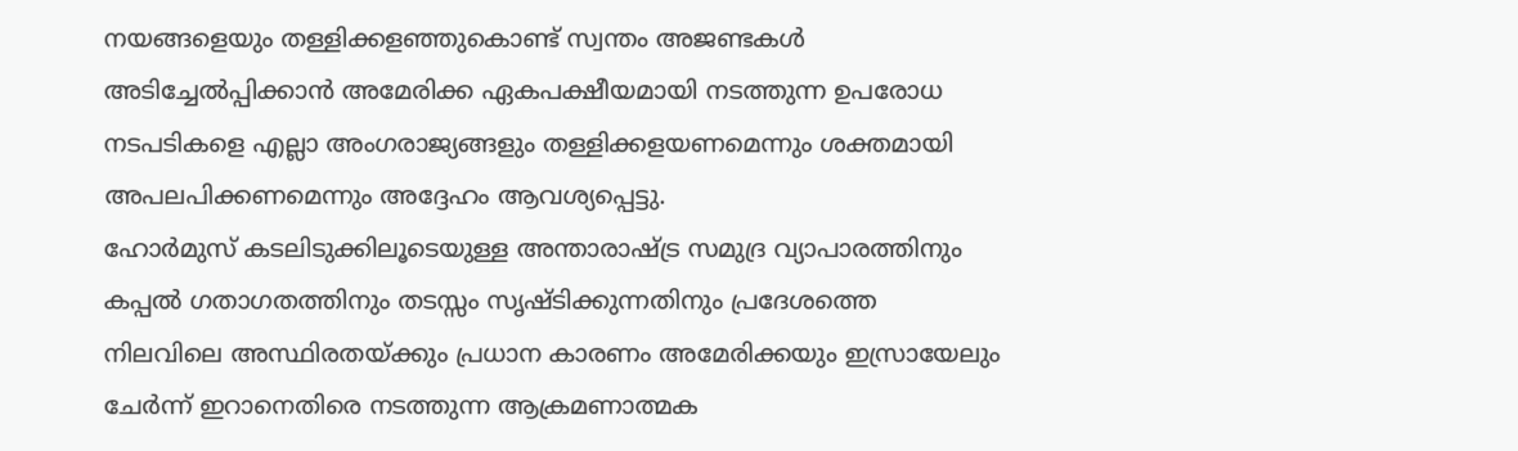നയങ്ങളെയും തള്ളിക്കളഞ്ഞുകൊണ്ട് സ്വന്തം അജണ്ടകൾ അടിച്ചേൽപ്പിക്കാൻ അമേരിക്ക ഏകപക്ഷീയമായി നടത്തുന്ന ഉപരോധ നടപടികളെ എല്ലാ അംഗരാജ്യങ്ങളും തള്ളിക്കളയണമെന്നും ശക്തമായി അപലപിക്കണമെന്നും അദ്ദേഹം ആവശ്യപ്പെട്ടു.
ഹോർമുസ് കടലിടുക്കിലൂടെയുള്ള അന്താരാഷ്ട്ര സമുദ്ര വ്യാപാരത്തിനും കപ്പൽ ഗതാഗതത്തിനും തടസ്സം സൃഷ്ടിക്കുന്നതിനും പ്രദേശത്തെ നിലവിലെ അസ്ഥിരതയ്ക്കും പ്രധാന കാരണം അമേരിക്കയും ഇസ്രായേലും ചേർന്ന് ഇറാനെതിരെ നടത്തുന്ന ആക്രമണാത്മക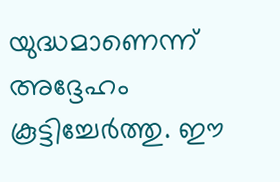യുദ്ധമാണെന്ന് അദ്ദേഹം കൂട്ടിച്ചേർത്തു. ഈ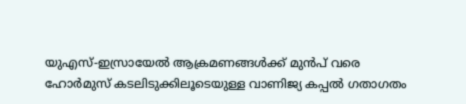യുഎസ്-ഇസ്രായേൽ ആക്രമണങ്ങൾക്ക് മുൻപ് വരെ ഹോർമുസ് കടലിടുക്കിലൂടെയുള്ള വാണിജ്യ കപ്പൽ ഗതാഗതം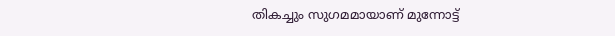തികച്ചും സുഗമമായാണ് മുന്നോട്ട്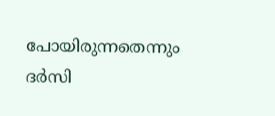പോയിരുന്നതെന്നും ദർസി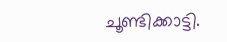ചൂണ്ടിക്കാട്ടി.